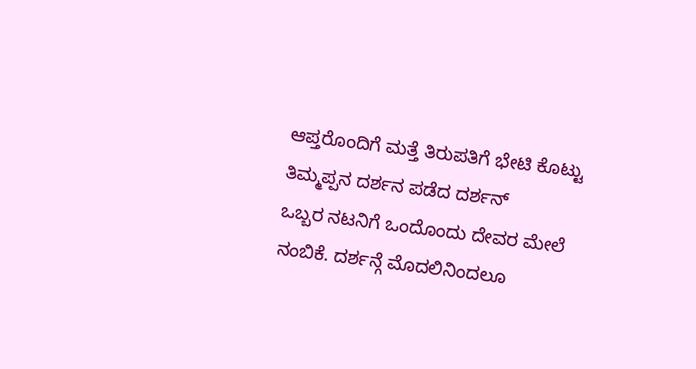ಆಪ್ತರೊಂದಿಗೆ ಮತ್ತೆ ತಿರುಪತಿಗೆ ಭೇಟಿ ಕೊಟ್ಟು ತಿಮ್ಮಪ್ಪನ ದರ್ಶನ ಪಡೆದ ದರ್ಶನ್
ಒಬ್ಬರ ನಟನಿಗೆ ಒಂದೊಂದು ದೇವರ ಮೇಲೆ ನಂಬಿಕೆ. ದರ್ಶನ್ಗೆ ಮೊದಲಿನಿಂದಲೂ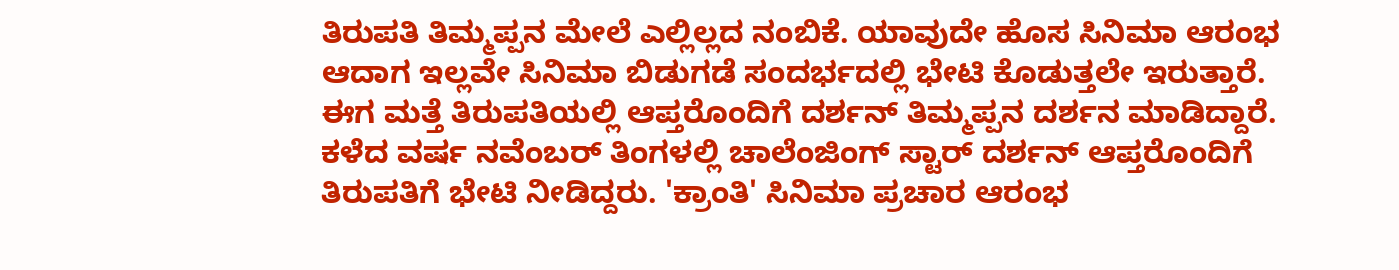ತಿರುಪತಿ ತಿಮ್ಮಪ್ಪನ ಮೇಲೆ ಎಲ್ಲಿಲ್ಲದ ನಂಬಿಕೆ. ಯಾವುದೇ ಹೊಸ ಸಿನಿಮಾ ಆರಂಭ ಆದಾಗ ಇಲ್ಲವೇ ಸಿನಿಮಾ ಬಿಡುಗಡೆ ಸಂದರ್ಭದಲ್ಲಿ ಭೇಟಿ ಕೊಡುತ್ತಲೇ ಇರುತ್ತಾರೆ. ಈಗ ಮತ್ತೆ ತಿರುಪತಿಯಲ್ಲಿ ಆಪ್ತರೊಂದಿಗೆ ದರ್ಶನ್ ತಿಮ್ಮಪ್ಪನ ದರ್ಶನ ಮಾಡಿದ್ದಾರೆ.
ಕಳೆದ ವರ್ಷ ನವೆಂಬರ್ ತಿಂಗಳಲ್ಲಿ ಚಾಲೆಂಜಿಂಗ್ ಸ್ಟಾರ್ ದರ್ಶನ್ ಆಪ್ತರೊಂದಿಗೆ ತಿರುಪತಿಗೆ ಭೇಟಿ ನೀಡಿದ್ದರು. 'ಕ್ರಾಂತಿ' ಸಿನಿಮಾ ಪ್ರಚಾರ ಆರಂಭ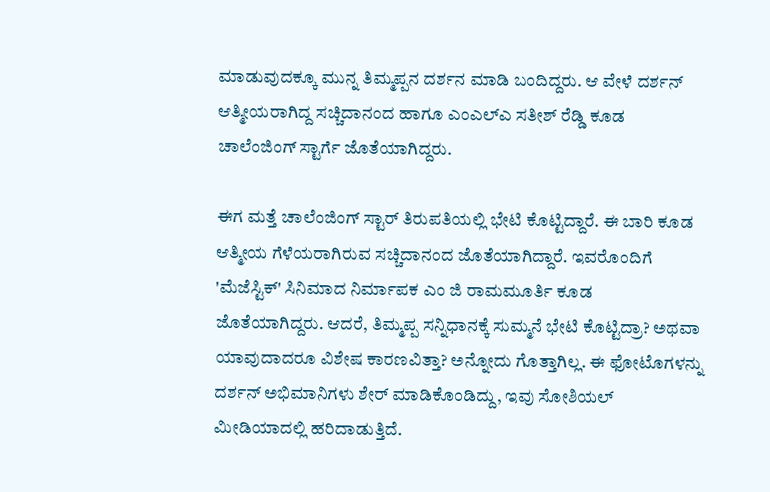ಮಾಡುವುದಕ್ಕೂ ಮುನ್ನ ತಿಮ್ಮಪ್ಪನ ದರ್ಶನ ಮಾಡಿ ಬಂದಿದ್ದರು. ಆ ವೇಳೆ ದರ್ಶನ್ ಆತ್ಮೀಯರಾಗಿದ್ದ ಸಚ್ಚಿದಾನಂದ ಹಾಗೂ ಎಂಎಲ್ಎ ಸತೀಶ್ ರೆಡ್ಡಿ ಕೂಡ ಚಾಲೆಂಜಿಂಗ್ ಸ್ಟಾರ್ಗೆ ಜೊತೆಯಾಗಿದ್ದರು.

ಈಗ ಮತ್ತೆ ಚಾಲೆಂಜಿಂಗ್ ಸ್ಟಾರ್ ತಿರುಪತಿಯಲ್ಲಿ ಭೇಟಿ ಕೊಟ್ಟಿದ್ದಾರೆ. ಈ ಬಾರಿ ಕೂಡ ಆತ್ಮೀಯ ಗೆಳೆಯರಾಗಿರುವ ಸಚ್ಚಿದಾನಂದ ಜೊತೆಯಾಗಿದ್ದಾರೆ. ಇವರೊಂದಿಗೆ 'ಮೆಜೆಸ್ಟಿಕ್' ಸಿನಿಮಾದ ನಿರ್ಮಾಪಕ ಎಂ ಜಿ ರಾಮಮೂರ್ತಿ ಕೂಡ ಜೊತೆಯಾಗಿದ್ದರು. ಆದರೆ, ತಿಮ್ಮಪ್ಪ ಸನ್ನಿಧಾನಕ್ಕೆ ಸುಮ್ಮನೆ ಭೇಟಿ ಕೊಟ್ಟಿದ್ರಾ? ಅಥವಾ ಯಾವುದಾದರೂ ವಿಶೇಷ ಕಾರಣವಿತ್ತಾ? ಅನ್ನೋದು ಗೊತ್ತಾಗಿಲ್ಲ. ಈ ಫೋಟೊಗಳನ್ನು ದರ್ಶನ್ ಅಭಿಮಾನಿಗಳು ಶೇರ್ ಮಾಡಿಕೊಂಡಿದ್ದು, ಇವು ಸೋಶಿಯಲ್ ಮೀಡಿಯಾದಲ್ಲಿ ಹರಿದಾಡುತ್ತಿದೆ.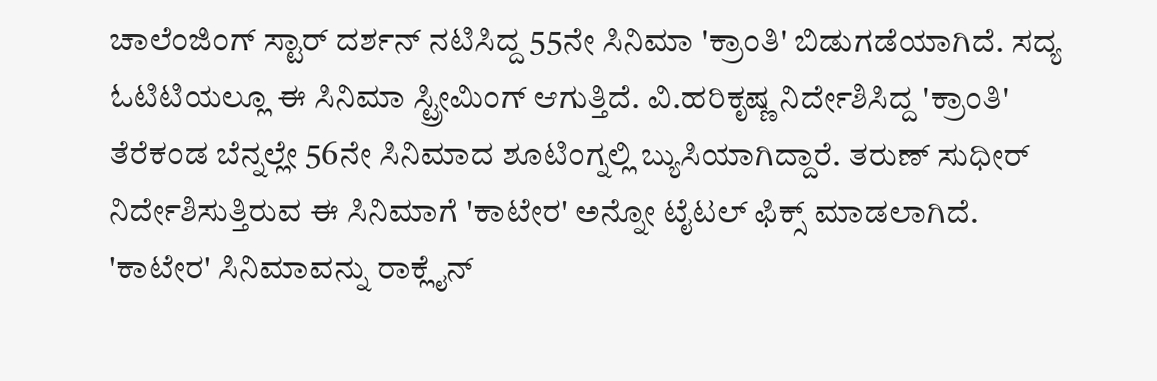ಚಾಲೆಂಜಿಂಗ್ ಸ್ಟಾರ್ ದರ್ಶನ್ ನಟಿಸಿದ್ದ 55ನೇ ಸಿನಿಮಾ 'ಕ್ರಾಂತಿ' ಬಿಡುಗಡೆಯಾಗಿದೆ. ಸದ್ಯ ಓಟಿಟಿಯಲ್ಲೂ ಈ ಸಿನಿಮಾ ಸ್ಟ್ರೀಮಿಂಗ್ ಆಗುತ್ತಿದೆ. ವಿ.ಹರಿಕೃಷ್ಣ ನಿರ್ದೇಶಿಸಿದ್ದ 'ಕ್ರಾಂತಿ' ತೆರೆಕಂಡ ಬೆನ್ನಲ್ಲೇ 56ನೇ ಸಿನಿಮಾದ ಶೂಟಿಂಗ್ನಲ್ಲಿ ಬ್ಯುಸಿಯಾಗಿದ್ದಾರೆ. ತರುಣ್ ಸುಧೀರ್ ನಿರ್ದೇಶಿಸುತ್ತಿರುವ ಈ ಸಿನಿಮಾಗೆ 'ಕಾಟೇರ' ಅನ್ನೋ ಟೈಟಲ್ ಫಿಕ್ಸ್ ಮಾಡಲಾಗಿದೆ.
'ಕಾಟೇರ' ಸಿನಿಮಾವನ್ನು ರಾಕ್ಲೈನ್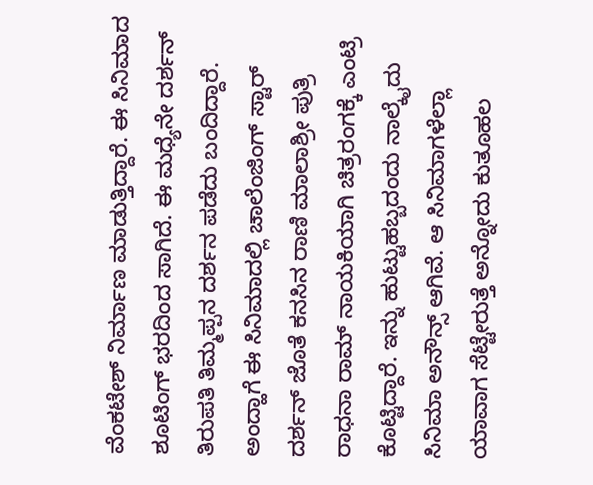ವೆಂಕಟೇಶ್ ನಿರ್ಮಾಣ ಮಾಡುತ್ತಿದ್ದಾರೆ. ಈ ಸಿನಿಮಾದ ಶೂಟಿಂಗ್ ಭರದಿಂದ ಸಾಗಿದೆ. ಈ ಮಧ್ಯೆನೇ ದರ್ಶನ್ ತಿರುಪತಿ ತಿಮ್ಮಪ್ಪನ ದರ್ಶನ ಪಡೆದು ಬಂದಿದ್ದಾರೆ. ಅಂದ್ಹಾಗೆ ಈ ಸಿನಿಮಾದಲ್ಲಿ ಚಾಲೆಂಜಿಂಗ್ ಸ್ಟಾರ್ ದರ್ಶನ್ ಜೊತೆ ಕನಸಿನ ರಾಣಿ ಮಾಲಾಶ್ರೀ ಪುತ್ರಿ ರಾಧನಾ ರಾಮ್ ನಾಯಕಿಯಾಗಿ ಚಿತ್ರರಂಗಕ್ಕೆ ಎಂಟ್ರಿ ಕೊಟ್ಟಿದ್ದಾರೆ. ಇನ್ನು ಹುಟ್ಟುಹಬ್ಬದಂದು ನಾಲ್ಕೈದು ಸಿನಿಮಾ ಅನೌನ್ಸ್ ಆಗಿವೆ. ಆ ಸಿನಿಮಾಗಳೆಲ್ಲಾ ಯಾವಾಗ ಸೆಟ್ಟೇರುತ್ತೆ ಅನ್ನೋದು ಕುತೂಹಲ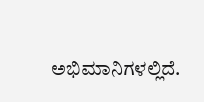ಅಭಿಮಾನಿಗಳಲ್ಲಿದೆ.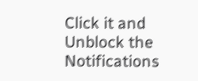Click it and Unblock the Notifications